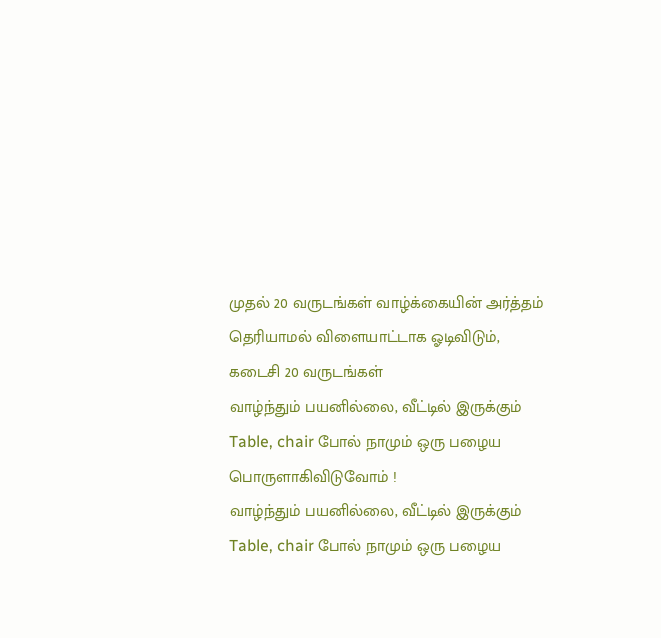முதல் 20 வருடங்கள் வாழ்க்கையின் அர்த்தம் தெரியாமல் விளையாட்டாக ஓடிவிடும்,
கடைசி 20 வருடங்கள்
வாழ்ந்தும் பயனில்லை, வீட்டில் இருக்கும்
Table, chair போல் நாமும் ஒரு பழைய பொருளாகிவிடுவோம் !
வாழ்ந்தும் பயனில்லை, வீட்டில் இருக்கும்
Table, chair போல் நாமும் ஒரு பழைய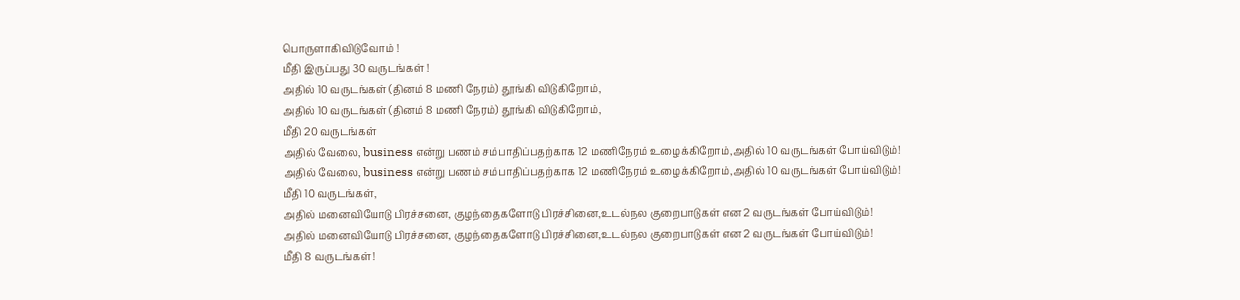பொருளாகிவிடுவோம் !
மீதி இருப்பது 30 வருடங்கள் !
அதில் 10 வருடங்கள் (தினம் 8 மணி நேரம்) தூங்கி விடுகிறோம்,
அதில் 10 வருடங்கள் (தினம் 8 மணி நேரம்) தூங்கி விடுகிறோம்,
மீதி 20 வருடங்கள்
அதில் வேலை, business என்று பணம் சம்பாதிப்பதற்காக 12 மணிநேரம் உழைக்கிறோம்,அதில் 10 வருடங்கள் போய்விடும்!
அதில் வேலை, business என்று பணம் சம்பாதிப்பதற்காக 12 மணிநேரம் உழைக்கிறோம்,அதில் 10 வருடங்கள் போய்விடும்!
மீதி 10 வருடங்கள்,
அதில் மனைவியோடு பிரச்சனை, குழந்தைகளோடு பிரச்சினை,உடல்நல குறைபாடுகள் என 2 வருடங்கள் போய்விடும்!
அதில் மனைவியோடு பிரச்சனை, குழந்தைகளோடு பிரச்சினை,உடல்நல குறைபாடுகள் என 2 வருடங்கள் போய்விடும்!
மீதி 8 வருடங்கள்!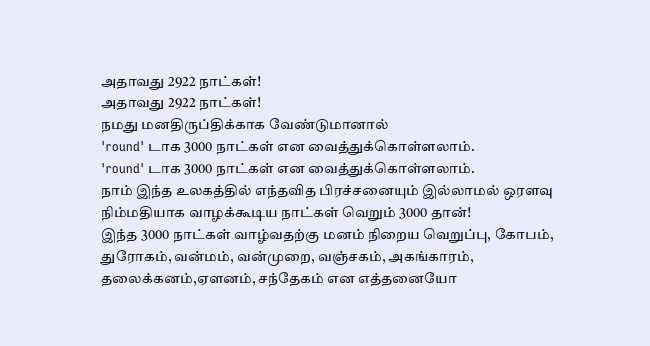அதாவது 2922 நாட்கள்!
அதாவது 2922 நாட்கள்!
நமது மனதிருப்திக்காக வேண்டுமானால்
'round' டாக 3000 நாட்கள் என வைத்துக்கொள்ளலாம்.
'round' டாக 3000 நாட்கள் என வைத்துக்கொள்ளலாம்.
நாம் இந்த உலகத்தில் எந்தவித பிரச்சனையும் இல்லாமல் ஒரளவு நிம்மதியாக வாழக்கூடிய நாட்கள் வெறும் 3000 தான்!
இந்த 3000 நாட்கள் வாழ்வதற்கு மனம் நிறைய வெறுப்பு, கோபம், துரோகம், வன்மம், வன்முறை, வஞ்சகம், அகங்காரம், தலைக்கனம்,ஏளனம், சந்தேகம் என எத்தனையோ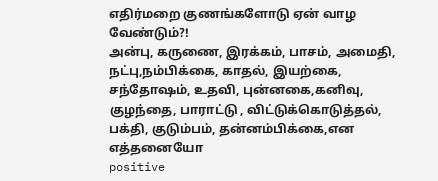எதிர்மறை குணங்களோடு ஏன் வாழ வேண்டும்?!
அன்பு, கருணை, இரக்கம், பாசம், அமைதி, நட்பு,நம்பிக்கை, காதல், இயற்கை, சந்தோஷம், உதவி, புன்னகை,கனிவு, குழந்தை, பாராட்டு , விட்டுக்கொடுத்தல், பக்தி, குடும்பம், தன்னம்பிக்கை,என எத்தனையோ
positive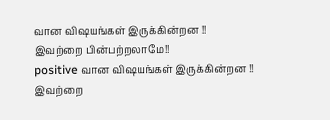வான விஷயங்கள் இருக்கின்றன !!
இவற்றை பின்பற்றலாமே!!
positive வான விஷயங்கள் இருக்கின்றன !!
இவற்றை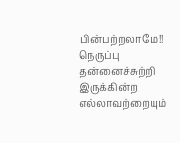பின்பற்றலாமே!!
நெருப்பு தன்னைச்சுற்றி இருக்கின்ற எல்லாவற்றையும்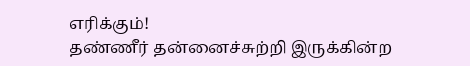எரிக்கும்!
தண்ணீர் தன்னைச்சுற்றி இருக்கின்ற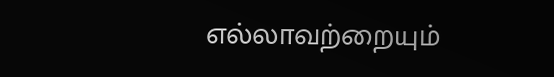எல்லாவற்றையும்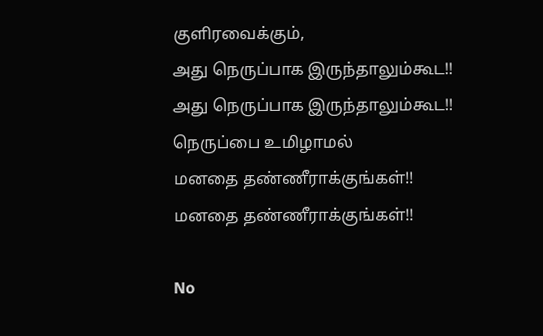குளிரவைக்கும்,
அது நெருப்பாக இருந்தாலும்கூட!!
அது நெருப்பாக இருந்தாலும்கூட!!
நெருப்பை உமிழாமல்
மனதை தண்ணீராக்குங்கள்!!
மனதை தண்ணீராக்குங்கள்!!

No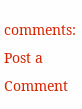comments:
Post a Comment